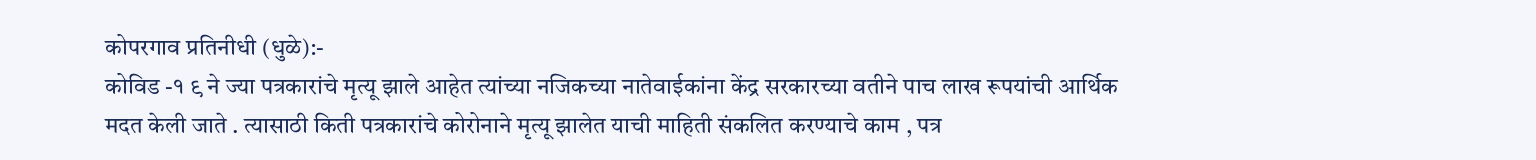कोपरगाव प्रतिनीधी (धुळे):-
कोविड -१ ९ ने ज्या पत्रकारांचे मृत्यू झाले आहेत त्यांच्या नजिकच्या नातेवाईकांना केंद्र सरकारच्या वतीने पाच लाख रूपयांची आर्थिक मदत केली जाते . त्यासाठी किती पत्रकारांचे कोरोनाने मृत्यू झालेत याची माहिती संकलित करण्याचे काम , पत्र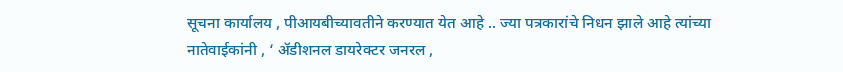सूचना कार्यालय , पीआयबीच्यावतीने करण्यात येत आहे .. ज्या पत्रकारांचे निधन झाले आहे त्यांच्या नातेवाईकांनी , ‘ ॲडीशनल डायरेक्टर जनरल ,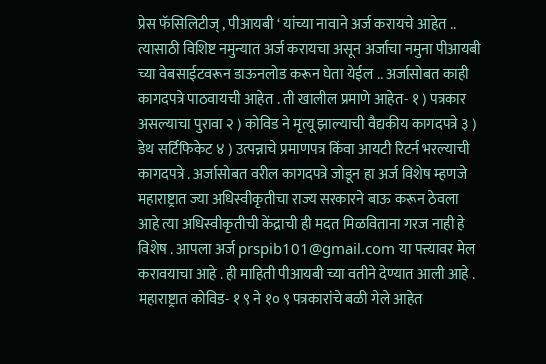प्रेस फॅसिलिटीज् , पीआयबी ‘ यांच्या नावाने अर्ज करायचे आहेत .. त्यासाठी विशिष्ट नमुन्यात अर्ज करायचा असून अर्जाचा नमुना पीआयबी च्या वेबसाईटवरून डाऊनलोड करून घेता येईल .. अर्जासोबत काही कागदपत्रे पाठवायची आहेत . ती खालील प्रमाणे आहेत- १ ) पत्रकार असल्याचा पुरावा २ ) कोविड ने मृत्यू झाल्याची वैद्यकीय कागदपत्रे ३ ) डेथ सर्टिफिकेट ४ ) उत्पन्नाचे प्रमाणपत्र किंवा आयटी रिटर्न भरल्याची कागदपत्रे . अर्जासोबत वरील कागदपत्रे जोडून हा अर्ज विशेष म्हणजे महाराष्ट्रात ज्या अधिस्वीकृतीचा राज्य सरकारने बाऊ करून ठेवला आहे त्या अधिस्वीकृतीची केंद्राची ही मदत मिळविताना गरज नाही हे विशेष . आपला अर्ज prspib101@gmail.com या पत्त्यावर मेल करावयाचा आहे . ही माहिती पीआयबी च्या वतीने देण्यात आली आहे . महाराष्ट्रात कोविड- १ ९ ने १० ९ पत्रकारांचे बळी गेले आहेत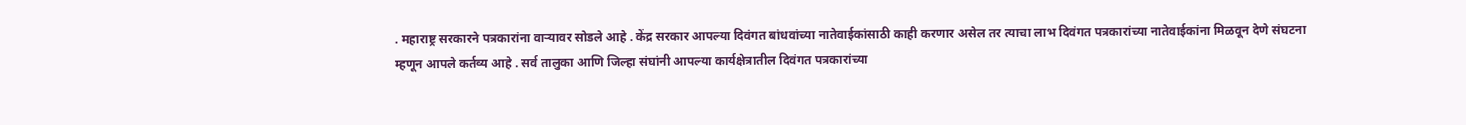. महाराष्ट्र सरकारने पत्रकारांना वाऱ्यावर सोडले आहे . केंद्र सरकार आपल्या दिवंगत बांधवांच्या नातेवाईकांसाठी काही करणार असेल तर त्याचा लाभ दिवंगत पत्रकारांच्या नातेवाईकांना मिळवून देणे संघटना म्हणून आपले कर्तव्य आहे . सर्व तालुका आणि जिल्हा संघांनी आपल्या कार्यक्षेत्रातील दिवंगत पत्रकारांच्या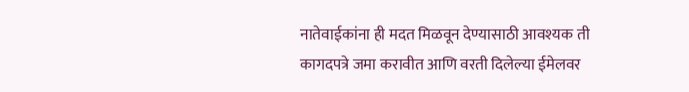नातेवाईकांना ही मदत मिळवून देण्यासाठी आवश्यक ती कागदपत्रे जमा करावीत आणि वरती दिलेल्या ईमेलवर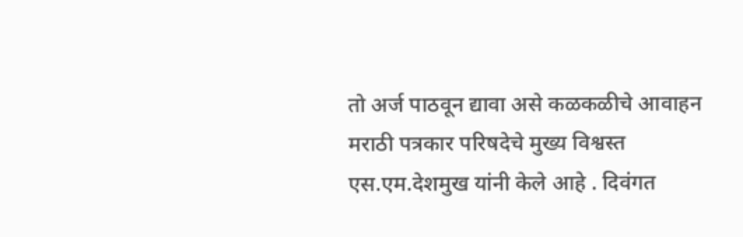तो अर्ज पाठवून द्यावा असे कळकळीचे आवाहन मराठी पत्रकार परिषदेचे मुख्य विश्वस्त एस.एम.देशमुख यांनी केले आहे . दिवंगत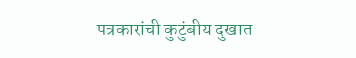पत्रकारांची कुटुंबीय दुखात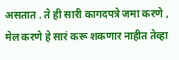असतात . ते ही सारी कागदपत्रे जमा करणे , मेल करणे हे सारं करू शकणार नाहीत तेव्हा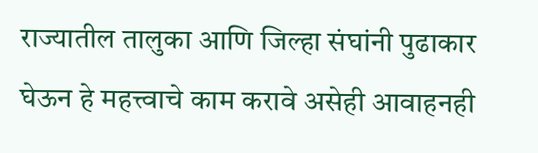राज्यातील तालुका आणि जिल्हा संघांनी पुढाकार घेऊन हे महत्त्वाचे काम करावे असेही आवाहनही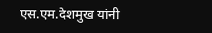एस.एम.देशमुख यांनी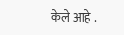केले आहे .